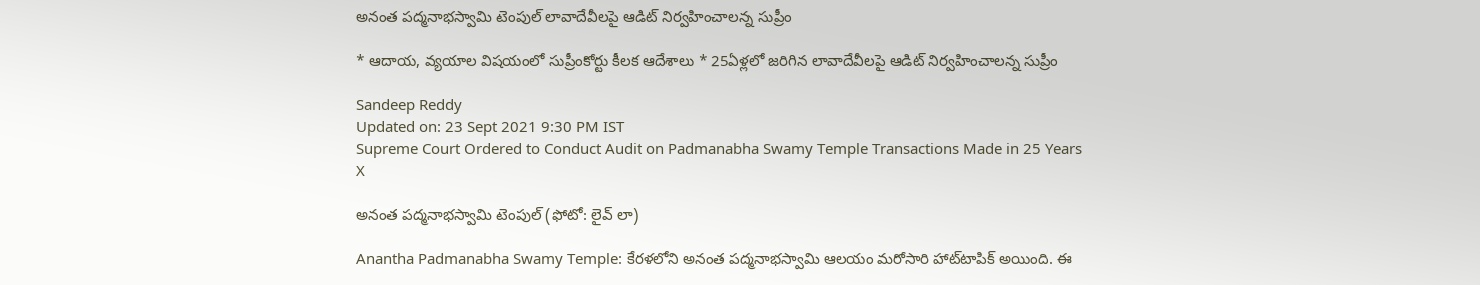అనంత పద్మనాభస్వామి టెంపుల్ లావాదేవీలపై ఆడిట్‌ నిర్వహించాలన్న సుప్రీం

* ఆదాయ, వ్యయాల విషయంలో సుప్రీంకోర్టు కీలక ఆదేశాలు * 25ఏళ్లలో జరిగిన లావాదేవీలపై ఆడిట్‌ నిర్వహించాలన్న సుప్రీం

Sandeep Reddy
Updated on: 23 Sept 2021 9:30 PM IST
Supreme Court Ordered to Conduct Audit on Padmanabha Swamy Temple Transactions Made in 25 Years
X

అనంత పద్మనాభస్వామి టెంపుల్ (ఫోటో: లైవ్ లా)

Anantha Padmanabha Swamy Temple: కేరళలోని అనంత పద్మనాభస్వామి ఆలయం మరోసారి హాట్‌టాపిక్ అయింది. ఈ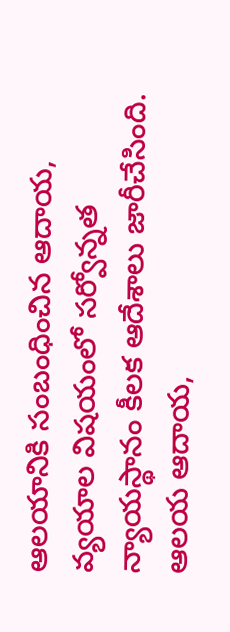ఆలయానికి సంబంధించిన ఆదాయ, వ్యయాల విషయంలో సర్వోన్నత న్యాయస్థానం కీలక ఆదేశాలు జారీచేసింది. ఆలయ ఆదాయ,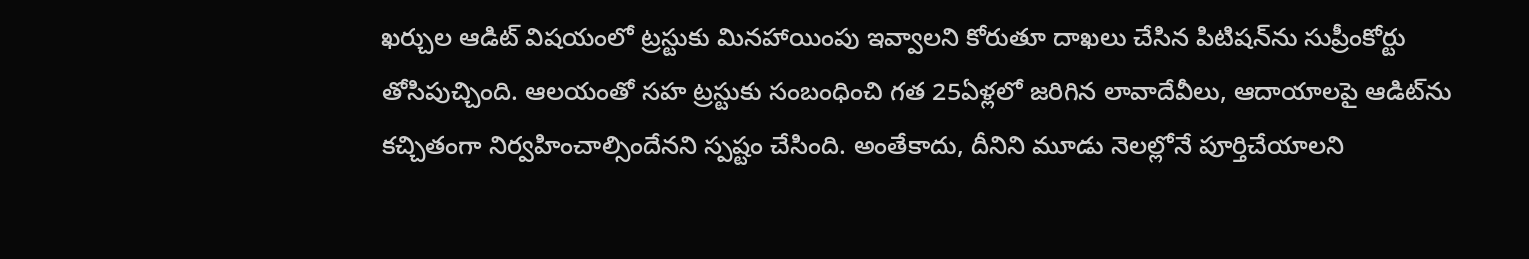ఖర్చుల ఆడిట్‌ విషయంలో ట్రస్టుకు మినహాయింపు ఇవ్వాలని కోరుతూ దాఖలు చేసిన పిటిషన్‌ను సుప్రీంకోర్టు తోసిపుచ్చింది. ఆలయంతో సహ ట్రస్టుకు సంబంధించి గత 25ఏళ్లలో జరిగిన లావాదేవీలు, ఆదాయాలపై ఆడిట్‌‌ను కచ్చితంగా నిర్వహించాల్సిందేనని స్పష్టం చేసింది. అంతేకాదు, దీనిని మూడు నెలల్లోనే పూర్తిచేయాలని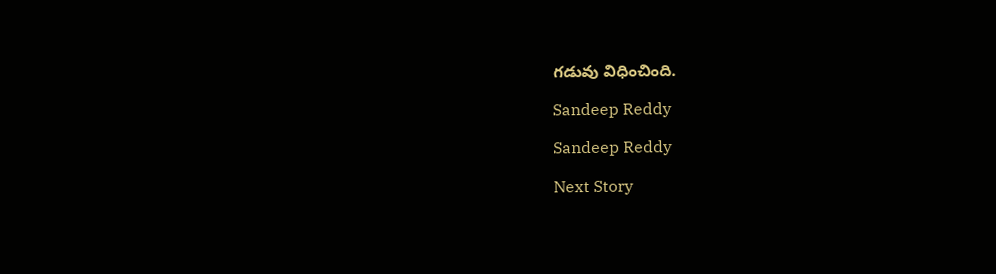గడువు విధించింది.

Sandeep Reddy

Sandeep Reddy

Next Story